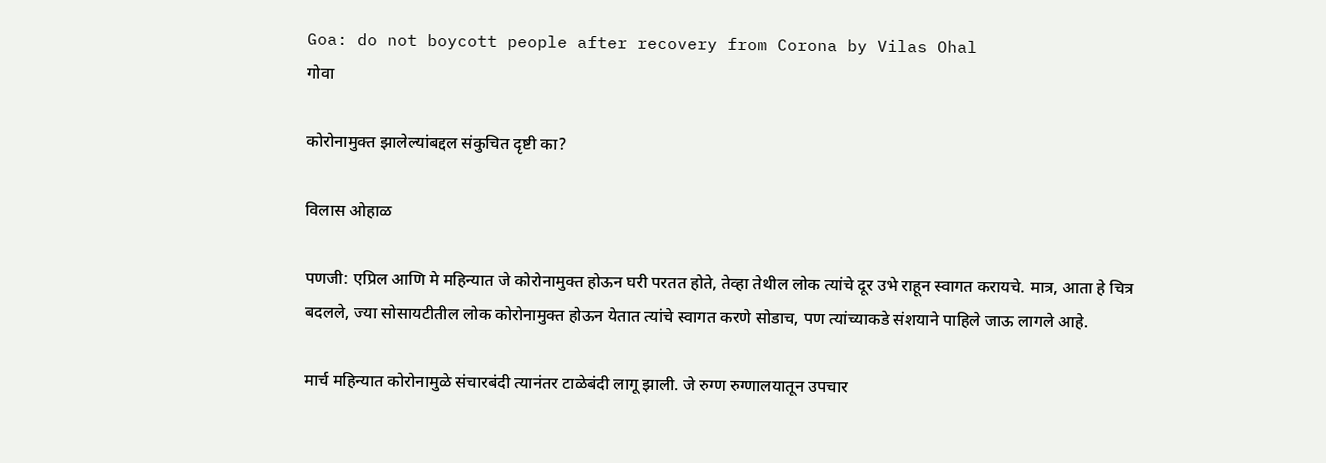Goa: do not boycott people after recovery from Corona by Vilas Ohal
गोवा

कोरोनामुक्त झालेल्यांबद्दल संकुचित दृष्टी का?

विलास ओहाळ

पणजी: एप्रिल आणि मे महिन्यात जे कोरोनामुक्त होऊन घरी परतत होते, तेव्हा तेथील लोक त्यांचे दूर उभे राहून स्वागत करायचे. मात्र, आता हे चित्र बदलले, ज्या सोसायटीतील लोक कोरोनामुक्त होऊन येतात त्यांचे स्वागत करणे सोडाच, पण त्यांच्याकडे संशयाने पाहिले जाऊ लागले आहे.

मार्च महिन्यात कोरोनामुळे संचारबंदी त्यानंतर टाळेबंदी लागू झाली. जे रुग्ण रुग्णालयातून उपचार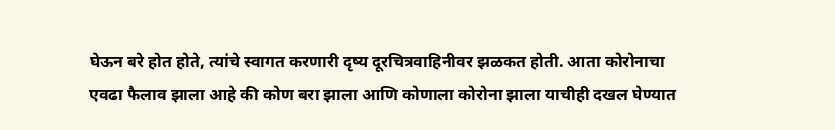घेऊन बरे होत होते, त्यांचे स्वागत करणारी दृष्य दूरचित्रवाहिनीवर झळकत होती. आता कोरोनाचा एवढा फैलाव झाला आहे की कोण बरा झाला आणि कोणाला कोरोना झाला याचीही दखल घेण्यात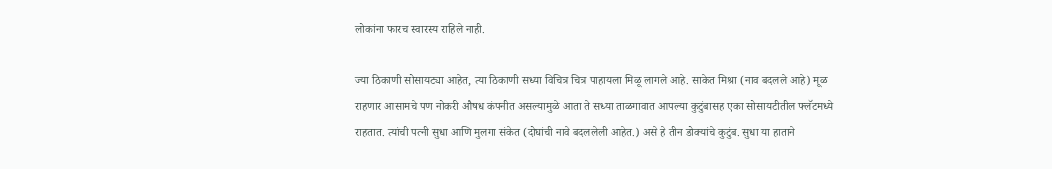लोकांना फारच स्वारस्य राहिले नाही.

ज्या ठिकाणी सोसायट्या आहेत, त्या ठिकाणी सध्या विचित्र चित्र पाहायला मिळू लागले आहे. साकेत मिश्रा (नाव बदलले आहे) मूळ राहणार आसामचे पण नोकरी औषध कंपनीत असल्यामुळे आता ते सध्या ताळगावात आपल्या कुटुंबासह एका सोसायटीतील फ्लॅटमध्ये राहतात. त्यांची पत्नी सुधा आणि मुलगा संकेत (दोघांची नावे बदललेली आहेत.) असे हे तीन डोक्यांचे कुटुंब. सुधा या हाताने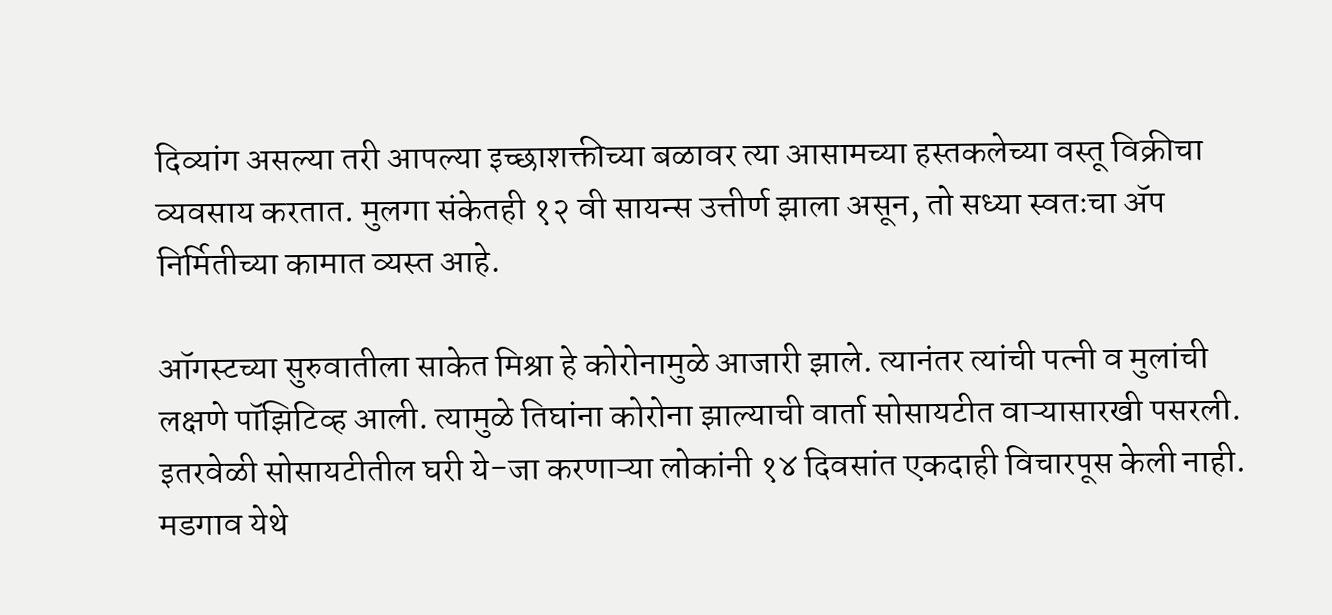दिव्यांग असल्या तरी आपल्या इच्छाशक्तीच्या बळावर त्या आसामच्या हस्तकलेच्या वस्तू विक्रीचा व्यवसाय करतात. मुलगा संकेतही १२ वी सायन्स उत्तीर्ण झाला असून, तो सध्या स्वतःचा ॲप निर्मितीच्या कामात व्यस्त आहे.

ऑगस्टच्या सुरुवातीला साकेत मिश्रा हे कोरोनामुळे आजारी झाले. त्यानंतर त्यांची पत्नी व मुलांची लक्षणे पॉझिटिव्ह आली. त्यामुळे तिघांना कोरोना झाल्याची वार्ता सोसायटीत वाऱ्यासारखी पसरली. इतरवेळी सोसायटीतील घरी ये-जा करणाऱ्या लोकांनी १४ दिवसांत एकदाही विचारपूस केली नाही. मडगाव येथे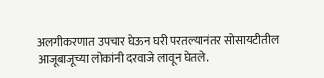अलगीकरणात उपचार घेऊन घरी परतल्यानंतर सोसायटीतील आजूबाजूच्या लोकांनी दरवाजे लावून घेतले.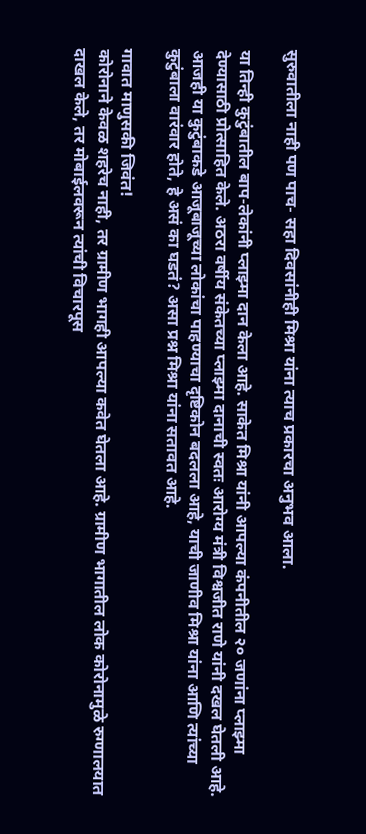सुरुवातीला नाही पण पाच- सहा दिवसांनीही मिश्रा यांना त्याच प्रकारचा अनुभव आला.

या तिन्ही कुटुंबातील बाप-लेकांनी प्लाझ्मा दान केला आहे. साकेत मिश्रा यांनी आपल्या कंपनीतील २० जणांना प्लाझ्मा देण्यासाठी प्रोत्साहित केले. अठरा वर्षीय संकेतच्या प्लाझ्मा दानाची स्वतः आरोग्य मंत्री विश्वजीत राणे यांनी दखल घेतली आहे. आजही या कुटुंबाकडे आजूबाजूच्या लोकांचा पाहण्याचा दृष्टिकोन बदलला आहे, याची जाणीव मिश्रा यांना आणि त्यांच्या कुटुंबाला वारंवार होते, हे असं का घडतं? असा प्रश्न मिश्रा यांना सतावत आहे.

गावात माणुसकी जिवंत!
कोरोनाने केवळ शहरेच नाही, तर ग्रामीण भागही आपल्या कवेत घेतला आहे. ग्रामीण भागातील लोक कोरोनामुळे रुग्णालयात दाखल केले, तर मोबाईलवरून त्यांची विचारपूस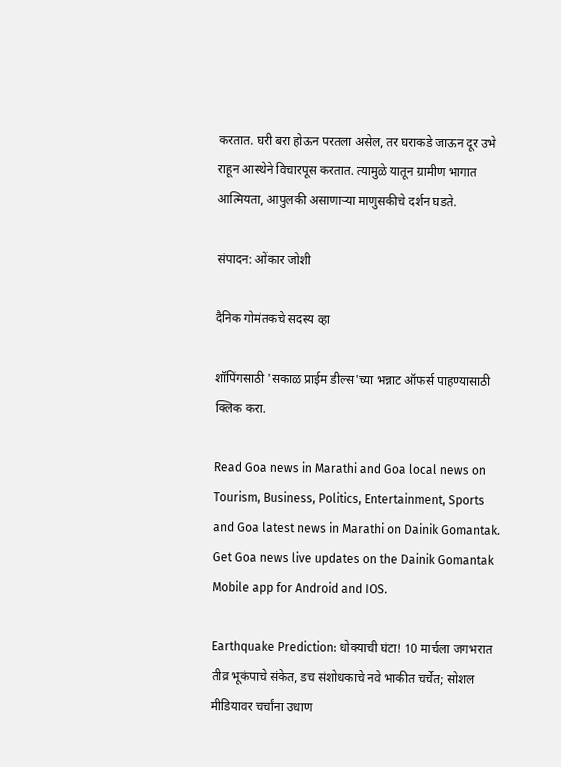करतात. घरी बरा होऊन परतला असेल, तर घराकडे जाऊन दूर उभे राहून आस्थेने विचारपूस करतात. त्यामुळे यातून ग्रामीण भागात आत्मियता, आपुलकी असाणाऱ्या माणुसकीचे दर्शन घडते.

संपादन: ओंकार जोशी

दैनिक गोमंतकचे सदस्य व्हा

शॉपिंगसाठी 'सकाळ प्राईम डील्स'च्या भन्नाट ऑफर्स पाहण्यासाठी क्लिक करा.

Read Goa news in Marathi and Goa local news on Tourism, Business, Politics, Entertainment, Sports and Goa latest news in Marathi on Dainik Gomantak. Get Goa news live updates on the Dainik Gomantak Mobile app for Android and IOS.

Earthquake Prediction: धोक्याची घंटा! 10 मार्चला जगभरात तीव्र भूकंपाचे संकेत, डच संशोधकाचे नवे भाकीत चर्चेत; सोशल मीडियावर चर्चांना उधाण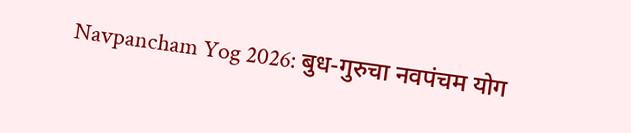Navpancham Yog 2026: बुध-गुरुचा नवपंचम योग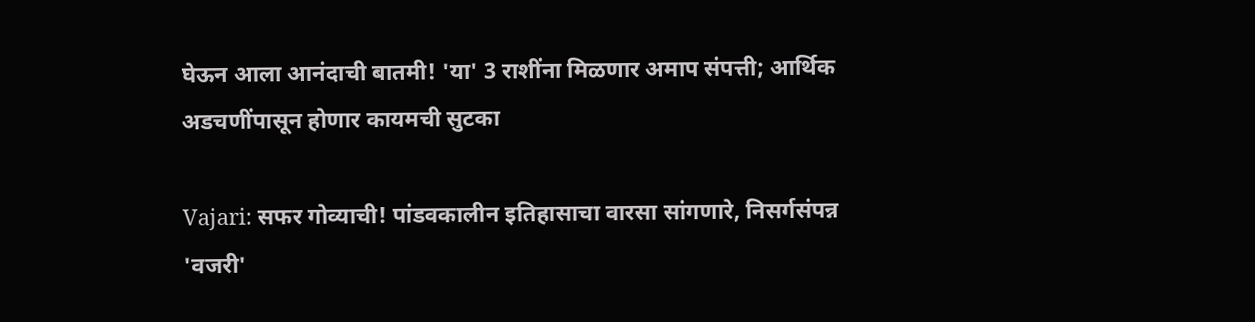घेऊन आला आनंदाची बातमी! 'या' 3 राशींना मिळणार अमाप संपत्ती; आर्थिक अडचणींपासून होणार कायमची सुटका

Vajari: सफर गोव्याची! पांडवकालीन इतिहासाचा वारसा सांगणारे, निसर्गसंपन्न 'वजरी'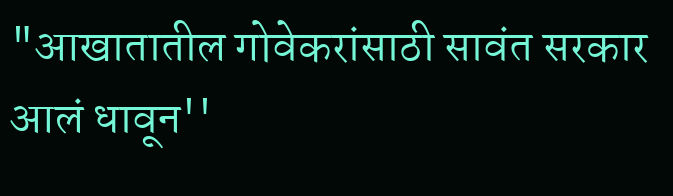"आखातातील गोवेकरांसाठी सावंत सरकार आलं धावून''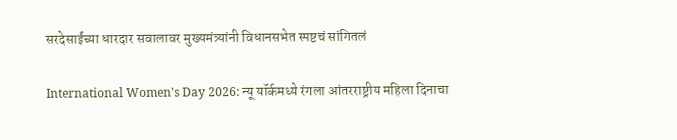सरदेसाईंच्या धारदार सवालावर मुख्यमंत्र्यांनी विधानसभेत स्पष्टचं सांगितलं

International Women's Day 2026: न्यू यॉर्कमध्ये रंगला आंतरराष्ट्रीय महिला दिनाचा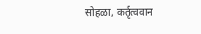सोहळा, कर्तृत्ववान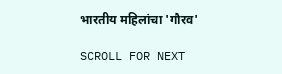भारतीय महिलांचा 'गौरव'

SCROLL FOR NEXT